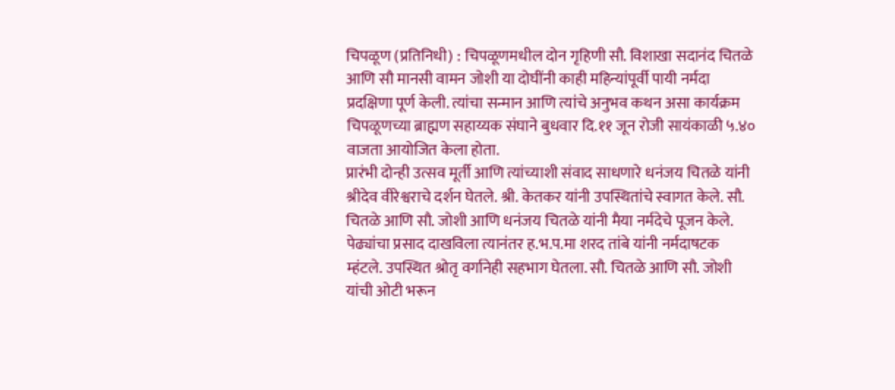चिपळूण (प्रतिनिधी) : चिपळूणमधील दोन गृहिणी सौ. विशाखा सदानंद चितळे आणि सौ मानसी वामन जोशी या दोघींनी काही महिन्यांपूर्वी पायी नर्मदा प्रदक्षिणा पूर्ण केली. त्यांचा सन्मान आणि त्यांचे अनुभव कथन असा कार्यक्रम चिपळूणच्या ब्राह्मण सहाय्यक संघाने बुधवार दि.११ जून रोजी सायंकाळी ५.४० वाजता आयोजित केला होता.
प्रारंभी दोन्ही उत्सव मूर्ती आणि त्यांच्याशी संवाद साधणारे धनंजय चितळे यांनी श्रीदेव वीरेश्वराचे दर्शन घेतले. श्री. केतकर यांनी उपस्थितांचे स्वागत केले. सौ. चितळे आणि सौ. जोशी आणि धनंजय चितळे यांनी मैया नर्मदेचे पूजन केले. पेढ्यांचा प्रसाद दाखविला त्यानंतर ह.भ.प.मा शरद तांबे यांनी नर्मदाषटक म्हंटले. उपस्थित श्रोतृ वर्गानेही सहभाग घेतला. सौ. चितळे आणि सौ. जोशी यांची ओटी भरून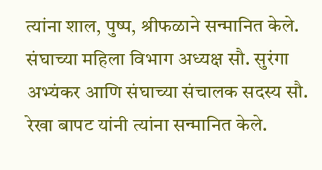त्यांना शाल, पुष्प, श्रीफळाने सन्मानित केले. संघाच्या महिला विभाग अध्यक्ष सौ. सुरंगा अभ्यंकर आणि संघाच्या संचालक सदस्य सौ. रेखा बापट यांनी त्यांना सन्मानित केले.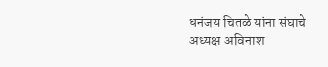धनंजय चितळे यांना संघाचे अध्यक्ष अविनाश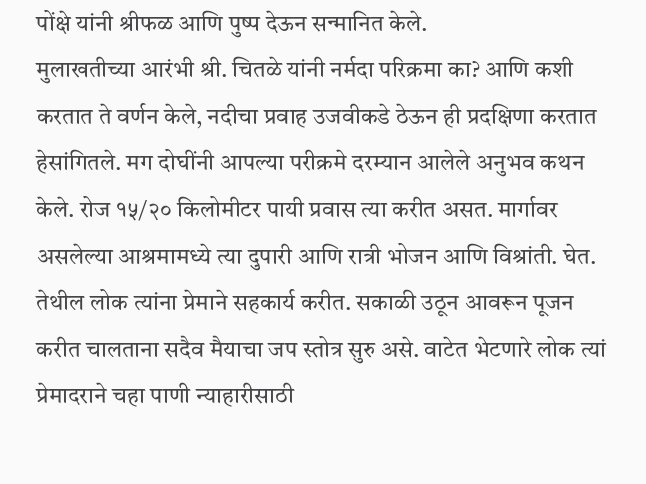पोंक्षे यांनी श्रीफळ आणि पुष्प देऊन सन्मानित केले.
मुलाखतीच्या आरंभी श्री. चितळे यांनी नर्मदा परिक्रमा का? आणि कशी करतात ते वर्णन केले, नदीचा प्रवाह उजवीकडे ठेऊन ही प्रदक्षिणा करतात हेसांगितले. मग दोघींनी आपल्या परीक्रमे दरम्यान आलेले अनुभव कथन केले. रोज १५/२० किलोमीटर पायी प्रवास त्या करीत असत. मार्गावर असलेल्या आश्रमामध्ये त्या दुपारी आणि रात्री भोजन आणि विश्रांती. घेत. तेथील लोक त्यांना प्रेमाने सहकार्य करीत. सकाळी उठून आवरून पूजन करीत चालताना सदैव मैयाचा जप स्तोत्र सुरु असे. वाटेत भेटणारे लोक त्यां प्रेमादराने चहा पाणी न्याहारीसाठी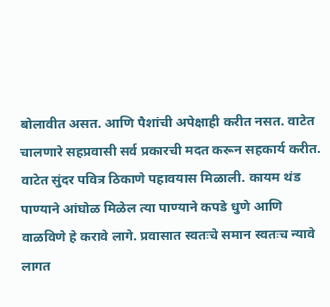बोलावीत असत. आणि पैशांची अपेक्षाही करीत नसत. वाटेत चालणारे सहप्रवासी सर्व प्रकारची मदत करून सहकार्य करीत. वाटेत सुंदर पवित्र ठिकाणे पहावयास मिळाली. कायम थंड पाण्याने आंघोळ मिळेल त्या पाण्याने कपडे धुणे आणि वाळविणे हे करावे लागे. प्रवासात स्वतःचे समान स्वतःच न्यावे लागत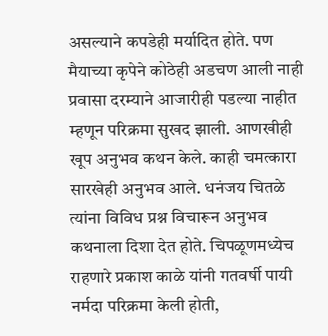असल्याने कपडेही मर्यादित होते. पण मैयाच्या कृपेने कोठेही अडचण आली नाही प्रवासा दरम्याने आजारीही पडल्या नाहीत म्हणून परिक्रमा सुखद झाली. आणखीही खूप अनुभव कथन केले. काही चमत्कारा सारखेही अनुभव आले. धनंजय चितळे त्यांना विविध प्रश्न विचारून अनुभव कथनाला दिशा देत होते. चिपळूणमध्येच राहणारे प्रकाश काळे यांनी गतवर्षी पायी नर्मदा परिक्रमा केली होती,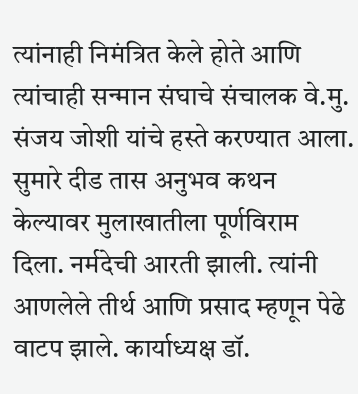त्यांनाही निमंत्रित केले होते आणि त्यांचाही सन्मान संघाचे संचालक वे.मु. संजय जोशी यांचे हस्ते करण्यात आला.
सुमारे दीड तास अनुभव कथन केल्यावर मुलाखातीला पूर्णविराम दिला. नर्मदेची आरती झाली. त्यांनी आणलेले तीर्थ आणि प्रसाद म्हणून पेढे वाटप झाले. कार्याध्यक्ष डॉ.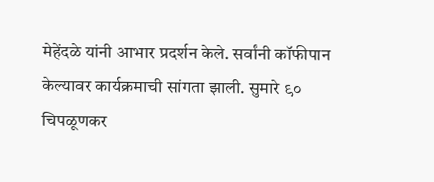मेहेंदळे यांनी आभार प्रदर्शन केले. सर्वांनी कॉफीपान केल्यावर कार्यक्रमाची सांगता झाली. सुमारे ९० चिपळूणकर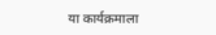या कार्यक्रमाला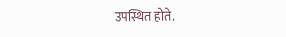उपस्थित होते.